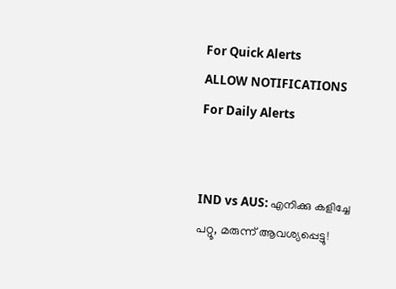For Quick Alerts
ALLOW NOTIFICATIONS
For Daily Alerts


IND vs AUS: എനിക്കു കളിച്ചേ പറ്റൂ, മരുന്ന് ആവശ്യപ്പെട്ടു!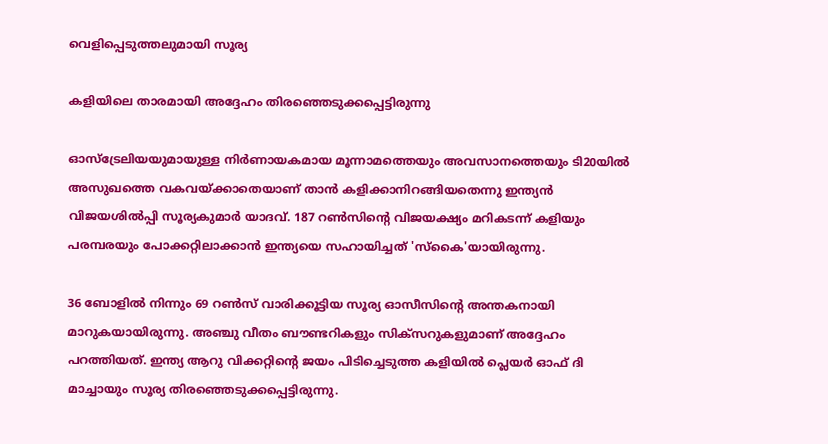വെളിപ്പെടുത്തലുമായി സൂര്യ

കളിയിലെ താരമായി അദ്ദേഹം തിരഞ്ഞെടുക്കപ്പെട്ടിരുന്നു

ഓസ്‌ട്രേലിയയുമായുള്ള നിര്‍ണായകമായ മൂന്നാമത്തെയും അവസാനത്തെയും ടി20യില്‍ അസുഖത്തെ വകവയ്ക്കാതെയാണ് താന്‍ കളിക്കാനിറങ്ങിയതെന്നു ഇന്ത്യന്‍ വിജയശില്‍പ്പി സൂര്യകുമാര്‍ യാദവ്. 187 റണ്‍സിന്റെ വിജയക്ഷ്യം മറികടന്ന് കളിയും പരമ്പരയും പോക്കറ്റിലാക്കാന്‍ ഇന്ത്യയെ സഹായിച്ചത് 'സ്‌കൈ'യായിരുന്നു.

36 ബോളില്‍ നിന്നും 69 റണ്‍സ് വാരിക്കൂട്ടിയ സൂര്യ ഓസീസിന്റെ അന്തകനായി മാറുകയായിരുന്നു. അഞ്ചു വീതം ബൗണ്ടറികളും സിക്‌സറുകളുമാണ് അദ്ദേഹം പറത്തിയത്. ഇന്ത്യ ആറു വിക്കറ്റിന്റെ ജയം പിടിച്ചെടുത്ത കളിയില്‍ പ്ലെയര്‍ ഓഫ് ദി മാച്ചായും സൂര്യ തിരഞ്ഞെടുക്കപ്പെട്ടിരുന്നു.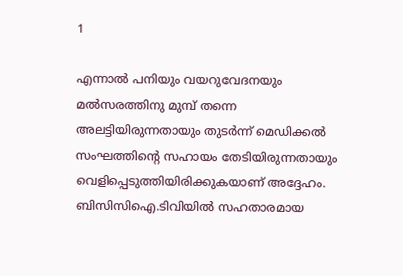1

എന്നാല്‍ പനിയും വയറുവേദനയും മല്‍സരത്തിനു മുമ്പ് തന്നെ അലട്ടിയിരുന്നതായും തുടര്‍ന്ന് മെഡിക്കല്‍ സംഘത്തിന്റെ സഹായം തേടിയിരുന്നതായും വെളിപ്പെടുത്തിയിരിക്കുകയാണ് അദ്ദേഹം. ബിസിസിഐ.ടിവിയില്‍ സഹതാരമായ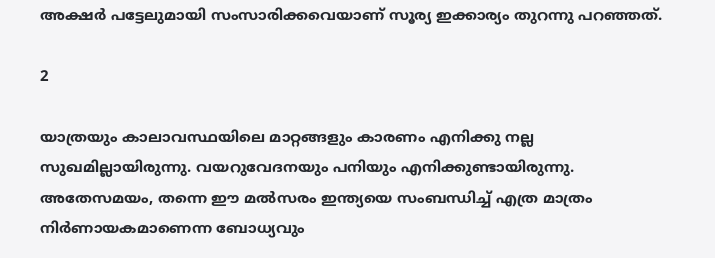അക്ഷര്‍ പട്ടേലുമായി സംസാരിക്കവെയാണ് സൂര്യ ഇക്കാര്യം തുറന്നു പറഞ്ഞത്.

2

യാത്രയും കാലാവസ്ഥയിലെ മാറ്റങ്ങളും കാരണം എനിക്കു നല്ല സുഖമില്ലായിരുന്നു. വയറുവേദനയും പനിയും എനിക്കുണ്ടായിരുന്നു. അതേസമയം, തന്നെ ഈ മല്‍സരം ഇന്ത്യയെ സംബന്ധിച്ച് എത്ര മാത്രം നിര്‍ണായകമാണെന്ന ബോധ്യവും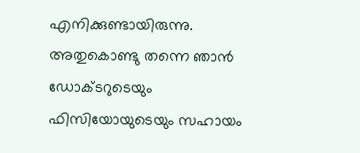എനിക്കുണ്ടായിരുന്നു. അതുകൊണ്ടു തന്നെ ഞാന്‍ ഡോക്ടറുടെയും ഫിസിയോയുടെയും സഹായം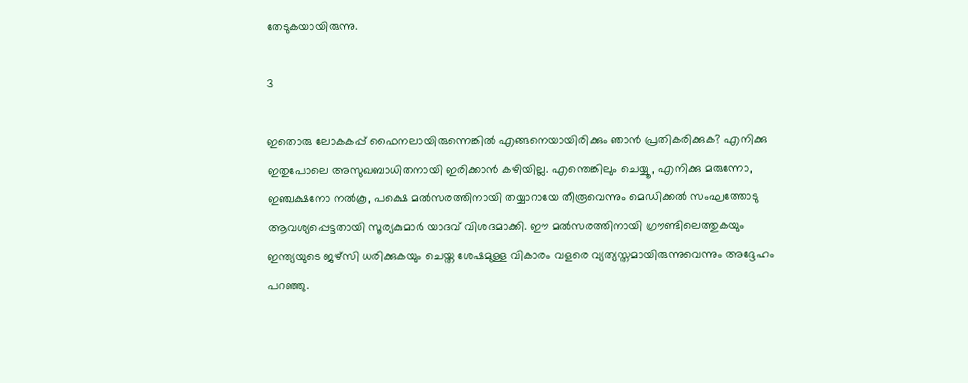തേടുകയായിരുന്നു.

3

ഇതൊരു ലോകകപ്പ് ഫൈനലായിരുന്നെങ്കില്‍ എങ്ങനെയായിരിക്കും ഞാന്‍ പ്രതികരിക്കുക? എനിക്കു ഇതുപോലെ അസുഖബാധിതനായി ഇരിക്കാന്‍ കഴിയില്ല. എന്തെങ്കിലും ചെയ്യൂ, എനിക്കു മരുന്നോ, ഇഞ്ചക്ഷനോ നല്‍കൂ, പക്ഷെ മല്‍സരത്തിനായി തയ്യാറായേ തീരൂവെന്നും മെഡിക്കല്‍ സംഘത്തോടു ആവശ്യപ്പെട്ടതായി സൂര്യകുമാര്‍ യാദവ് വിശദമാക്കി. ഈ മല്‍സരത്തിനായി ഗ്രൗണ്ടിലെത്തുകയും ഇന്ത്യയുടെ ജഴ്‌സി ധരിക്കുകയും ചെയ്ത ശേഷമുള്ള വികാരം വളരെ വ്യത്യസ്തമായിരുന്നുവെന്നും അദ്ദേഹം പറഞ്ഞു.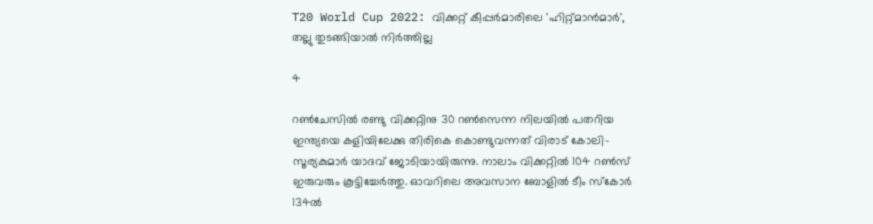T20 World Cup 2022: വിക്കറ്റ് കീപ്പര്‍മാരിലെ 'ഹിറ്റ്മാന്‍മാര്‍', തല്ലു തുടങ്ങിയാല്‍ നിര്‍ത്തില്ല

4

റണ്‍ചേസില്‍ രണ്ടു വിക്കറ്റിനു 30 റണ്‍സെന്ന നിലയില്‍ പതറിയ ഇന്ത്യയെ കളിയിലേക്കു തിരികെ കൊണ്ടുവന്നത് വിരാട് കോലി- സൂര്യകുമാര്‍ യാദവ് ജോടിയായിരുന്നു. നാലാം വിക്കറ്റില്‍ 104 റണ്‍സ് ഇരുവരും കൂട്ടിച്ചേര്‍ത്തു. ഓവറിലെ അവസാന ബോളില്‍ ടീം സ്‌കോര്‍ 134ല്‍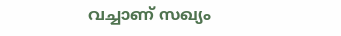വച്ചാണ് സഖ്യം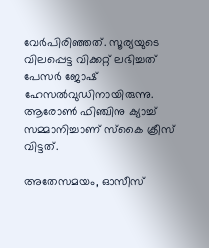വേര്‍പിരിഞ്ഞത്. സൂര്യയുടെ വിലപ്പെട്ട വിക്കറ്റ് ലഭിച്ചത് പേസര്‍ ജോഷ് ഹേസല്‍വുഡിനായിരുന്നു. ആരോണ്‍ ഫിഞ്ചിനു ക്യാച്ച് സമ്മാനിച്ചാണ് സ്‌കൈ ക്രീസ് വിട്ടത്.

അതേസമയം, ഓസീസ്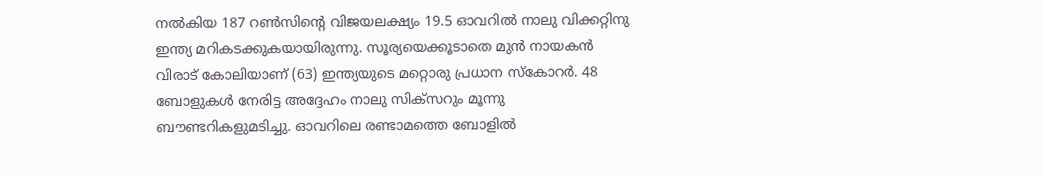നല്‍കിയ 187 റണ്‍സിന്റെ വിജയലക്ഷ്യം 19.5 ഓവറില്‍ നാലു വിക്കറ്റിനു ഇന്ത്യ മറികടക്കുകയായിരുന്നു. സൂര്യയെക്കൂടാതെ മുന്‍ നായകന്‍ വിരാട് കോലിയാണ് (63) ഇന്ത്യയുടെ മറ്റൊരു പ്രധാന സ്‌കോറര്‍. 48 ബോളുകള്‍ നേരിട്ട അദ്ദേഹം നാലു സിക്‌സറും മൂന്നു ബൗണ്ടറികളുമടിച്ചു. ഓവറിലെ രണ്ടാമത്തെ ബോളില്‍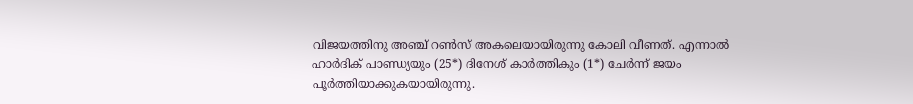വിജയത്തിനു അഞ്ച് റണ്‍സ് അകലെയായിരുന്നു കോലി വീണത്. എന്നാല്‍ ഹാര്‍ദിക് പാണ്ഡ്യയും (25*) ദിനേശ് കാര്‍ത്തികും (1*) ചേര്‍ന്ന് ജയം പൂര്‍ത്തിയാക്കുകയായിരുന്നു.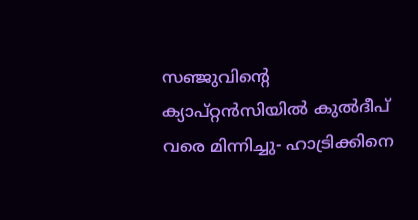സഞ്ജുവിന്റെ ക്യാപ്റ്റന്‍സിയില്‍ കുല്‍ദീപ് വരെ മിന്നിച്ചു- ഹാട്രിക്കിനെ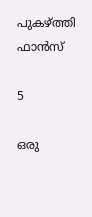പുകഴ്ത്തി ഫാന്‍സ്

5

ഒരു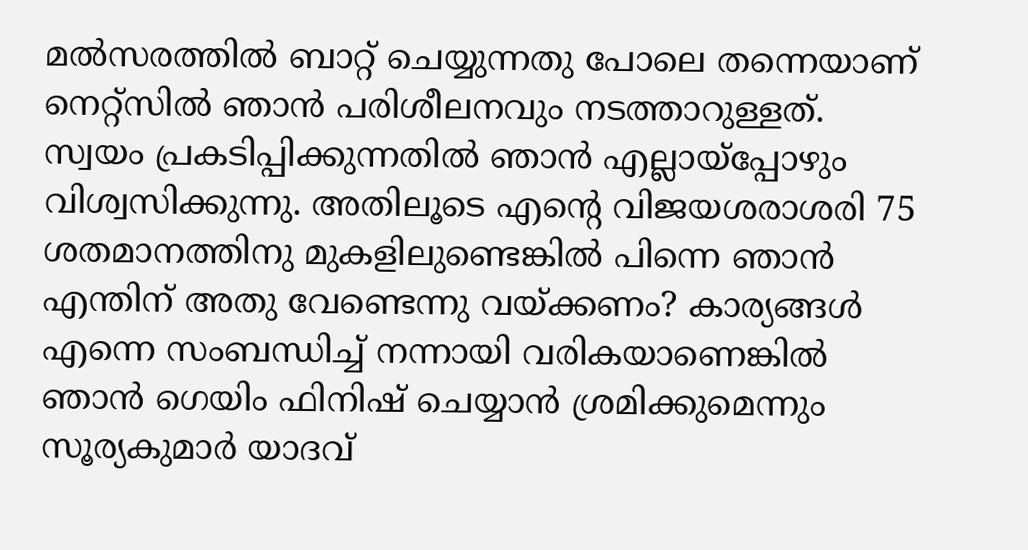മല്‍സരത്തില്‍ ബാറ്റ് ചെയ്യുന്നതു പോലെ തന്നെയാണ് നെറ്റ്‌സില്‍ ഞാന്‍ പരിശീലനവും നടത്താറുള്ളത്. സ്വയം പ്രകടിപ്പിക്കുന്നതില്‍ ഞാന്‍ എല്ലായ്‌പ്പോഴും വിശ്വസിക്കുന്നു. അതിലൂടെ എന്റെ വിജയശരാശരി 75 ശതമാനത്തിനു മുകളിലുണ്ടെങ്കില്‍ പിന്നെ ഞാന്‍ എന്തിന് അതു വേണ്ടെന്നു വയ്ക്കണം? കാര്യങ്ങള്‍ എന്നെ സംബന്ധിച്ച് നന്നായി വരികയാണെങ്കില്‍ ഞാന്‍ ഗെയിം ഫിനിഷ് ചെയ്യാന്‍ ശ്രമിക്കുമെന്നും സൂര്യകുമാര്‍ യാദവ്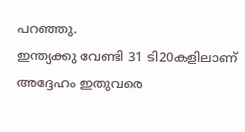പറഞ്ഞു.
ഇന്ത്യക്കു വേണ്ടി 31 ടി20കളിലാണ് അദ്ദേഹം ഇതുവരെ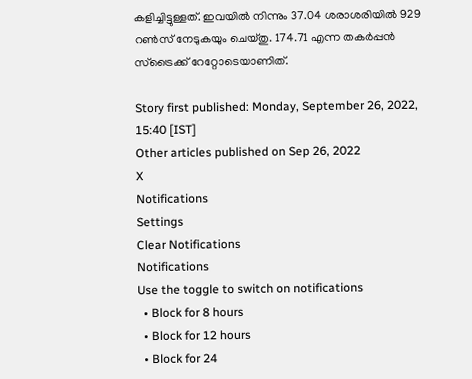കളിച്ചിട്ടുള്ളത്. ഇവയില്‍ നിന്നും 37.04 ശരാശരിയില്‍ 929 റണ്‍സ് നേടുകയും ചെയ്തു. 174.71 എന്ന തകര്‍പ്പന്‍ സ്‌ട്രൈക്ക് റേറ്റോടെയാണിത്.

Story first published: Monday, September 26, 2022, 15:40 [IST]
Other articles published on Sep 26, 2022
X
Notifications
Settings
Clear Notifications
Notifications
Use the toggle to switch on notifications
  • Block for 8 hours
  • Block for 12 hours
  • Block for 24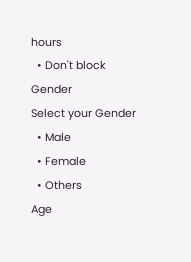hours
  • Don't block
Gender
Select your Gender
  • Male
  • Female
  • Others
Age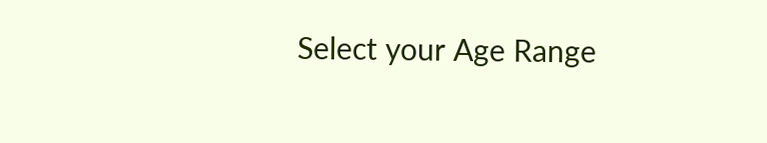Select your Age Range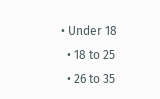• Under 18
  • 18 to 25
  • 26 to 35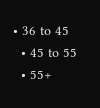• 36 to 45
  • 45 to 55
  • 55+